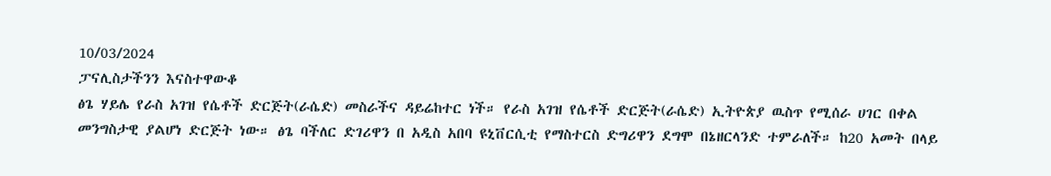10/03/2024
ፓናሊስታችንን እናስተዋውቆ
ፅጌ ሃይሌ የራስ አገዝ የሴቶች ድርጅት(ራሴድ) መስራችና ዳይሬከተር ነች። የራስ አገዝ የሴቶች ድርጅት(ራሴድ) ኢትዮጵያ ዉስጥ የሚሰራ ሀገር በቀል መንግስታዊ ያልሆነ ድርጅት ነው። ፅጌ ባችለር ድገሪዋን በ አዲስ አበባ ዩኒቨርሲቲ የማስተርስ ድግሪዋን ደግሞ በኔዘርላንድ ተምራለች። ከ20 አመት በላይ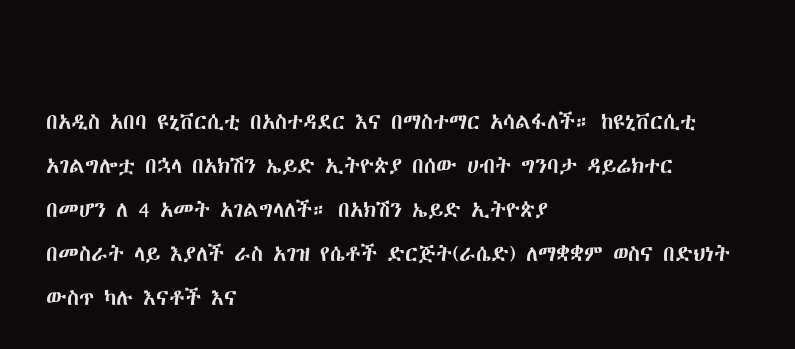በአዲስ አበባ ዩኒቨርሲቲ በአስተዳደር እና በማስተማር አሳልፋለች። ከዩኒቨርሲቲ አገልግሎቷ በኋላ በአክሽን ኤይድ ኢትዮጵያ በሰው ሀብት ግንባታ ዳይሬክተር በመሆን ለ 4 አመት አገልግላለች። በአክሽን ኤይድ ኢትዮጵያ
በመስራት ላይ እያለች ራስ አገዝ የሴቶች ድርጅት(ራሴድ) ለማቋቋም ወስና በድህነት ውስጥ ካሉ እናቶች እና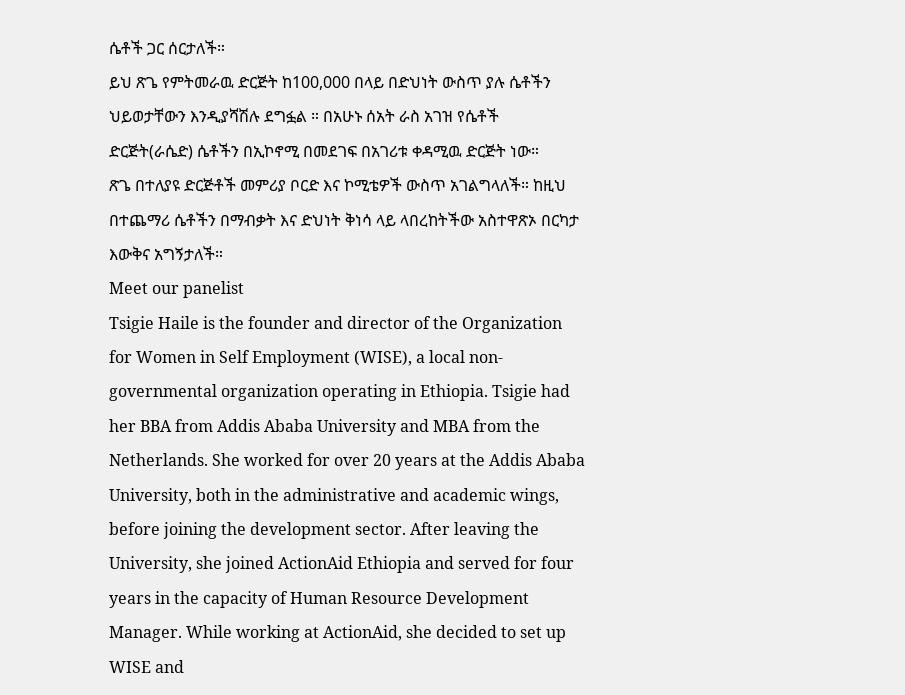ሴቶች ጋር ሰርታለች።
ይህ ጽጌ የምትመራዉ ድርጅት ከ100,000 በላይ በድህነት ውስጥ ያሉ ሴቶችን ህይወታቸውን እንዲያሻሽሉ ደግፏል ። በአሁኑ ሰአት ራስ አገዝ የሴቶች ድርጅት(ራሴድ) ሴቶችን በኢኮኖሚ በመደገፍ በአገሪቱ ቀዳሚዉ ድርጅት ነው።
ጽጌ በተለያዩ ድርጅቶች መምሪያ ቦርድ እና ኮሚቴዎች ውስጥ አገልግላለች። ከዚህ በተጨማሪ ሴቶችን በማብቃት እና ድህነት ቅነሳ ላይ ላበረከትችው አስተዋጽኦ በርካታ እውቅና አግኝታለች።
Meet our panelist
Tsigie Haile is the founder and director of the Organization for Women in Self Employment (WISE), a local non-governmental organization operating in Ethiopia. Tsigie had her BBA from Addis Ababa University and MBA from the Netherlands. She worked for over 20 years at the Addis Ababa University, both in the administrative and academic wings, before joining the development sector. After leaving the University, she joined ActionAid Ethiopia and served for four years in the capacity of Human Resource Development Manager. While working at ActionAid, she decided to set up WISE and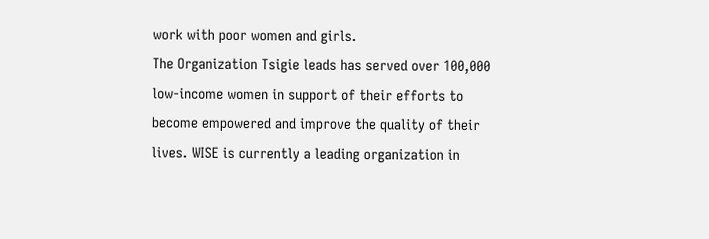work with poor women and girls.
The Organization Tsigie leads has served over 100,000 low-income women in support of their efforts to become empowered and improve the quality of their lives. WISE is currently a leading organization in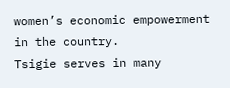women’s economic empowerment in the country.
Tsigie serves in many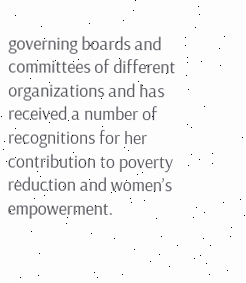governing boards and committees of different organizations and has received a number of recognitions for her contribution to poverty reduction and women’s empowerment.